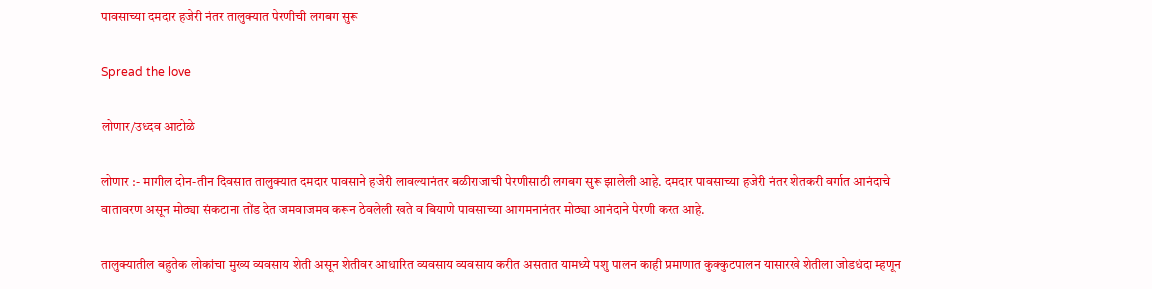पावसाच्या दमदार हजेरी नंतर तालुक्यात पेरणीची लगबग सुरू

Spread the love

लोणार/उध्दव आटोळे

लोणार :- मागील दोन-तीन दिवसात तालुक्यात दमदार पावसाने हजेरी लावल्यानंतर बळीराजाची पेरणीसाठी लगबग सुरू झालेली आहे. दमदार पावसाच्या हजेरी नंतर शेतकरी वर्गात आनंदाचे वातावरण असून मोठ्या संकटाना तोंड देत जमवाजमव करून ठेवलेली खते व बियाणे पावसाच्या आगमनानंतर मोठ्या आनंदाने पेरणी करत आहे.

तालुक्यातील बहुतेक लोकांचा मुख्य व्यवसाय शेती असून शेतीवर आधारित व्यवसाय व्यवसाय करीत असतात यामध्ये पशु पालन काही प्रमाणात कुक्कुटपालन यासारखे शेतीला जोडधंदा म्हणून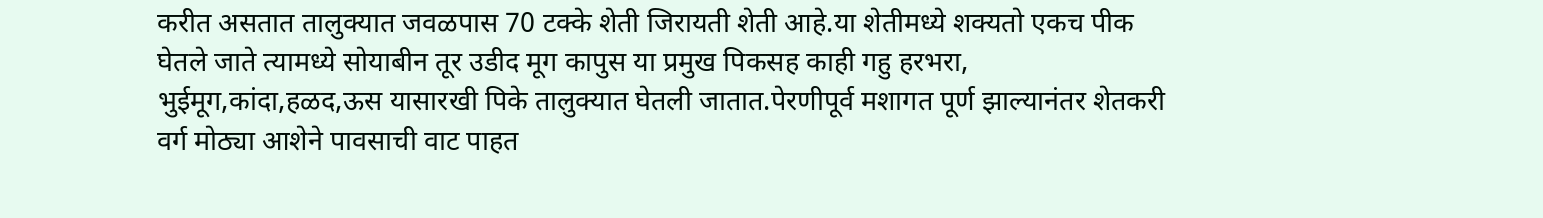करीत असतात तालुक्यात जवळपास 70 टक्के शेती जिरायती शेती आहे.या शेतीमध्ये शक्यतो एकच पीक घेतले जाते त्यामध्ये सोयाबीन तूर उडीद मूग कापुस या प्रमुख पिकसह काही गहु हरभरा, भुईमूग,कांदा,हळद,ऊस यासारखी पिके तालुक्यात घेतली जातात.पेरणीपूर्व मशागत पूर्ण झाल्यानंतर शेतकरी वर्ग मोठ्या आशेने पावसाची वाट पाहत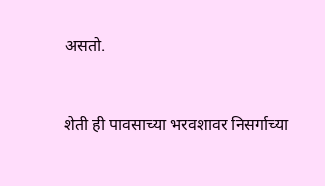असतो.


शेती ही पावसाच्या भरवशावर निसर्गाच्या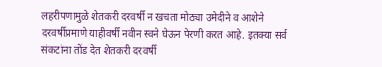लहरीपणामुळे शेतकरी दरवर्षी न खचता मोठ्या उमेदीने व आशेने दरवर्षीप्रमाणे याहीवर्षी नवीन स्वने घेऊन पेरणी करत आहे. इतक्या सर्व संकटांना तोंड देत शेतकरी दरवर्षी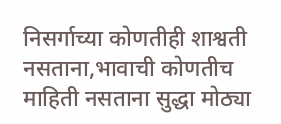निसर्गाच्या कोणतीही शाश्वती नसताना,भावाची कोणतीच माहिती नसताना सुद्धा मोठ्या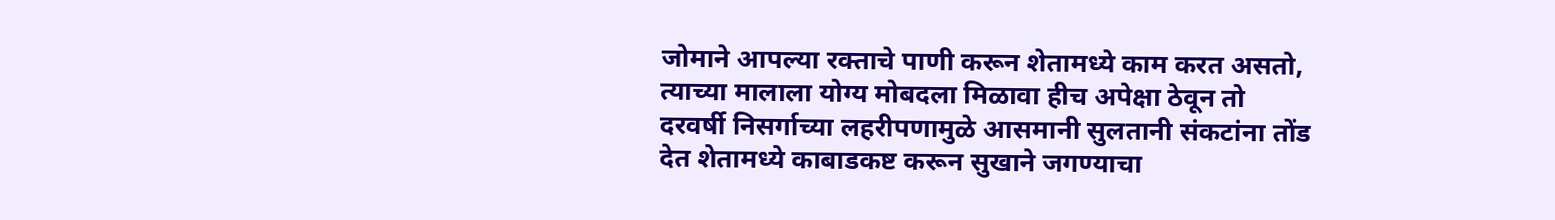जोमाने आपल्या रक्ताचे पाणी करून शेतामध्ये काम करत असतो, त्याच्या मालाला योग्य मोबदला मिळावा हीच अपेक्षा ठेवून तो दरवर्षी निसर्गाच्या लहरीपणामुळे आसमानी सुलतानी संकटांना तोंड देत शेतामध्ये काबाडकष्ट करून सुखाने जगण्याचा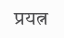प्रयत्न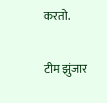करतो.

टीम झुंजार